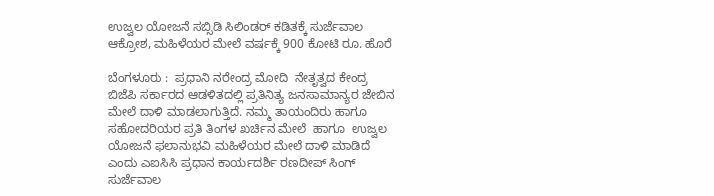ಉಜ್ವಲ ಯೋಜನೆ ಸಬ್ಸಿಡಿ ಸಿಲಿಂಡರ್ ಕಡಿತಕ್ಕೆ ಸುರ್ಜೆವಾಲ ಆಕ್ರೋಶ, ಮಹಿಳೆಯರ ಮೇಲೆ ವರ್ಷಕ್ಕೆ 900 ಕೋಟಿ ರೂ. ಹೊರೆ

ಬೆಂಗಳೂರು :  ಪ್ರಧಾನಿ ನರೇಂದ್ರ ಮೋದಿ  ನೇತೃತ್ವದ ಕೇಂದ್ರ ಬಿಜೆಪಿ ಸರ್ಕಾರದ ಆಡಳಿತದಲ್ಲಿ ಪ್ರತಿನಿತ್ಯ ಜನಸಾಮಾನ್ಯರ ಜೇಬಿನ ಮೇಲೆ ದಾಳಿ ಮಾಡಲಾಗುತ್ತಿದೆ. ನಮ್ಮ ತಾಯಂದಿರು ಹಾಗೂ ಸಹೋದರಿಯರ ಪ್ರತಿ ತಿಂಗಳ ಖರ್ಚಿನ ಮೇಲೆ  ಹಾಗೂ  ಉಜ್ವಲ ಯೋಜನೆ ಫಲಾನುಭವಿ ಮಹಿಳೆಯರ ಮೇಲೆ ದಾಳಿ ಮಾಡಿದೆ ಎಂದು ಎಐಸಿಸಿ ಪ್ರಧಾನ ಕಾರ್ಯದರ್ಶಿ ರಣದೀಪ್ ಸಿಂಗ್ ಸುರ್ಜೆವಾಲ‌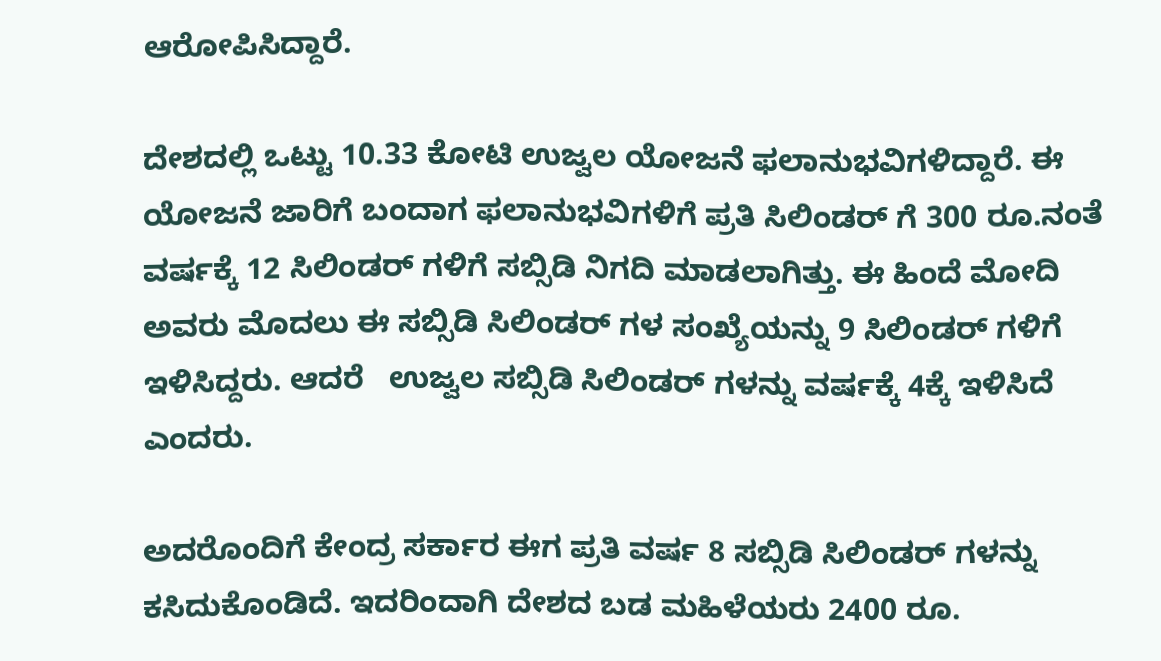ಆರೋಪಿಸಿದ್ದಾರೆ.

ದೇಶದಲ್ಲಿ ಒಟ್ಟು 10.33 ಕೋಟಿ ಉಜ್ವಲ ಯೋಜನೆ ಫಲಾನುಭವಿಗಳಿದ್ದಾರೆ. ಈ ಯೋಜನೆ ಜಾರಿಗೆ ಬಂದಾಗ ಫಲಾನುಭವಿಗಳಿಗೆ ಪ್ರತಿ ಸಿಲಿಂಡರ್ ಗೆ 300 ರೂ.ನಂತೆ ವರ್ಷಕ್ಕೆ 12 ಸಿಲಿಂಡರ್ ಗಳಿಗೆ ಸಬ್ಸಿಡಿ ನಿಗದಿ ಮಾಡಲಾಗಿತ್ತು. ಈ ಹಿಂದೆ ಮೋದಿ ಅವರು ಮೊದಲು ಈ ಸಬ್ಸಿಡಿ ಸಿಲಿಂಡರ್ ಗಳ ಸಂಖ್ಯೆಯನ್ನು 9 ಸಿಲಿಂಡರ್ ಗಳಿಗೆ ಇಳಿಸಿದ್ದರು. ಆದರೆ   ಉಜ್ವಲ ಸಬ್ಸಿಡಿ ಸಿಲಿಂಡರ್ ಗಳನ್ನು ವರ್ಷಕ್ಕೆ 4ಕ್ಕೆ ಇಳಿಸಿದೆ ಎಂದರು.

ಅದರೊಂದಿಗೆ ಕೇಂದ್ರ ಸರ್ಕಾರ ಈಗ ಪ್ರತಿ ವರ್ಷ 8 ಸಬ್ಸಿಡಿ ಸಿಲಿಂಡರ್ ಗಳನ್ನು ಕಸಿದುಕೊಂಡಿದೆ. ಇದರಿಂದಾಗಿ ದೇಶದ ಬಡ ಮಹಿಳೆಯರು 2400 ರೂ.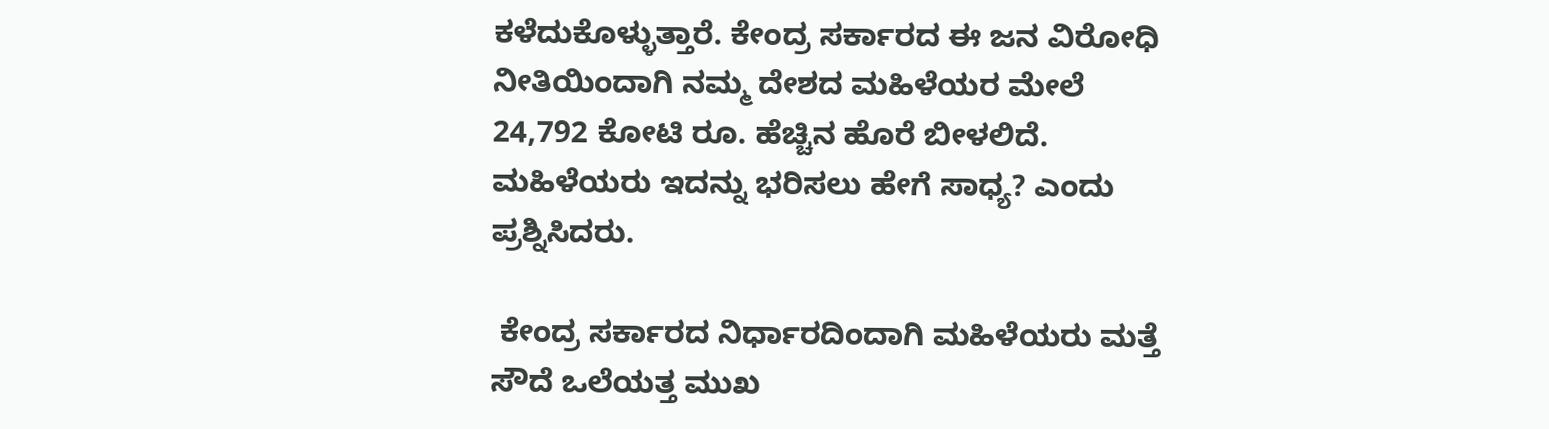ಕಳೆದುಕೊಳ್ಳುತ್ತಾರೆ. ಕೇಂದ್ರ ಸರ್ಕಾರದ ಈ ಜನ ವಿರೋಧಿ ನೀತಿಯಿಂದಾಗಿ ನಮ್ಮ ದೇಶದ ಮಹಿಳೆಯರ ಮೇಲೆ 24,792 ಕೋಟಿ ರೂ. ಹೆಚ್ಚಿನ ಹೊರೆ ಬೀಳಲಿದೆ. ಮಹಿಳೆಯರು ಇದನ್ನು ಭರಿಸಲು ಹೇಗೆ ಸಾಧ್ಯ? ಎಂದು ಪ್ರಶ್ನಿಸಿದರು.

 ಕೇಂದ್ರ ಸರ್ಕಾರದ ನಿರ್ಧಾರದಿಂದಾಗಿ ಮಹಿಳೆಯರು ಮತ್ತೆ ಸೌದೆ ಒಲೆಯತ್ತ ಮುಖ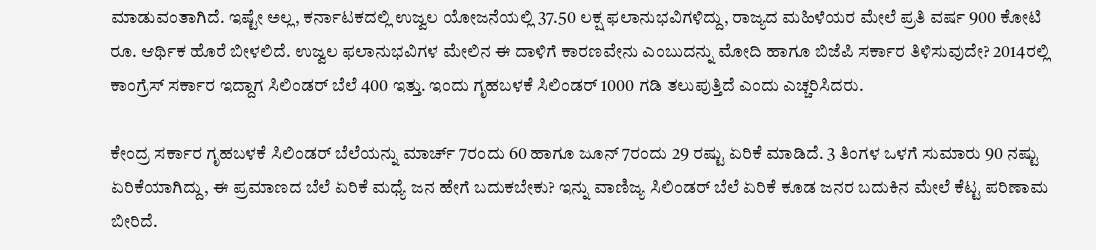ಮಾಡುವಂತಾಗಿದೆ. ಇಷ್ಟೇ ಅಲ್ಲ, ಕರ್ನಾಟಕದಲ್ಲಿ ಉಜ್ವಲ ಯೋಜನೆಯಲ್ಲಿ 37.50 ಲಕ್ಷ ಫಲಾನುಭವಿಗಳಿದ್ದು, ರಾಜ್ಯದ ಮಹಿಳೆಯರ ಮೇಲೆ ಪ್ರತಿ ವರ್ಷ 900 ಕೋಟಿ ರೂ. ಆರ್ಥಿಕ ಹೊರೆ ಬೀಳಲಿದೆ. ಉಜ್ವಲ ಫಲಾನುಭವಿಗಳ ಮೇಲಿನ ಈ ದಾಳಿಗೆ ಕಾರಣವೇನು ಎಂಬುದನ್ನು ಮೋದಿ ಹಾಗೂ ಬಿಜೆಪಿ ಸರ್ಕಾರ ತಿಳಿಸುವುದೇ? 2014ರಲ್ಲಿ ಕಾಂಗ್ರೆಸ್ ಸರ್ಕಾರ ಇದ್ದಾಗ ಸಿಲಿಂಡರ್ ಬೆಲೆ 400 ಇತ್ತು. ಇಂದು ಗೃಹಬಳಕೆ ಸಿಲಿಂಡರ್ 1000 ಗಡಿ ತಲುಪುತ್ತಿದೆ ಎಂದು ಎಚ್ಚರಿಸಿದರು.

ಕೇಂದ್ರ ಸರ್ಕಾರ ಗೃಹಬಳಕೆ ಸಿಲಿಂಡರ್ ಬೆಲೆಯನ್ನು ಮಾರ್ಚ್ 7ರಂದು 60 ಹಾಗೂ ಜೂನ್ 7ರಂದು 29 ರಷ್ಟು ಏರಿಕೆ ಮಾಡಿದೆ. 3 ತಿಂಗಳ ಒಳಗೆ ಸುಮಾರು 90 ನಷ್ಟು ಏರಿಕೆಯಾಗಿದ್ದು, ಈ ಪ್ರಮಾಣದ ಬೆಲೆ ಏರಿಕೆ ಮಧ್ಯೆ ಜನ ಹೇಗೆ ಬದುಕಬೇಕು? ಇನ್ನು ವಾಣಿಜ್ಯ ಸಿಲಿಂಡರ್ ಬೆಲೆ ಏರಿಕೆ ಕೂಡ ಜನರ ಬದುಕಿನ ಮೇಲೆ ಕೆಟ್ಟ ಪರಿಣಾಮ ಬೀರಿದೆ.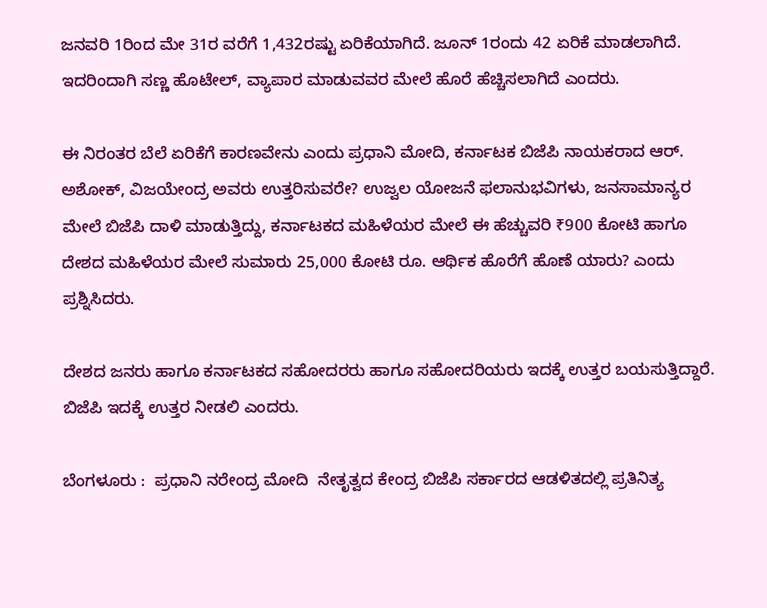ಜನವರಿ 1ರಿಂದ ಮೇ 31ರ ವರೆಗೆ 1,432ರಷ್ಟು ಏರಿಕೆಯಾಗಿದೆ. ಜೂನ್ 1ರಂದು 42 ಏರಿಕೆ ಮಾಡಲಾಗಿದೆ. ಇದರಿಂದಾಗಿ ಸಣ್ಣ ಹೊಟೇಲ್, ವ್ಯಾಪಾರ ಮಾಡುವವರ ಮೇಲೆ ಹೊರೆ ಹೆಚ್ಚಿಸಲಾಗಿದೆ ಎಂದರು.

ಈ ನಿರಂತರ ಬೆಲೆ ಏರಿಕೆಗೆ ಕಾರಣವೇನು ಎಂದು ಪ್ರಧಾನಿ ಮೋದಿ, ಕರ್ನಾಟಕ ಬಿಜೆಪಿ ನಾಯಕರಾದ ಆರ್. ಅಶೋಕ್, ವಿಜಯೇಂದ್ರ ಅವರು ಉತ್ತರಿಸುವರೇ? ಉಜ್ವಲ ಯೋಜನೆ ಫಲಾನುಭವಿಗಳು, ಜನಸಾಮಾನ್ಯರ ಮೇಲೆ ಬಿಜೆಪಿ ದಾಳಿ ಮಾಡುತ್ತಿದ್ದು, ಕರ್ನಾಟಕದ ಮಹಿಳೆಯರ ಮೇಲೆ ಈ ಹೆಚ್ಚುವರಿ ₹900 ಕೋಟಿ ಹಾಗೂ ದೇಶದ ಮಹಿಳೆಯರ ಮೇಲೆ ಸುಮಾರು 25,000 ಕೋಟಿ ರೂ. ಆರ್ಥಿಕ ಹೊರೆಗೆ ಹೊಣೆ ಯಾರು? ಎಂದು ಪ್ರಶ್ನಿಸಿದರು.

ದೇಶದ ಜನರು ಹಾಗೂ ಕರ್ನಾಟಕದ ಸಹೋದರರು ಹಾಗೂ ಸಹೋದರಿಯರು ಇದಕ್ಕೆ ಉತ್ತರ ಬಯಸುತ್ತಿದ್ದಾರೆ. ಬಿಜೆಪಿ ಇದಕ್ಕೆ ಉತ್ತರ ನೀಡಲಿ ಎಂದರು.

ಬೆಂಗಳೂರು :  ಪ್ರಧಾನಿ ನರೇಂದ್ರ ಮೋದಿ  ನೇತೃತ್ವದ ಕೇಂದ್ರ ಬಿಜೆಪಿ ಸರ್ಕಾರದ ಆಡಳಿತದಲ್ಲಿ ಪ್ರತಿನಿತ್ಯ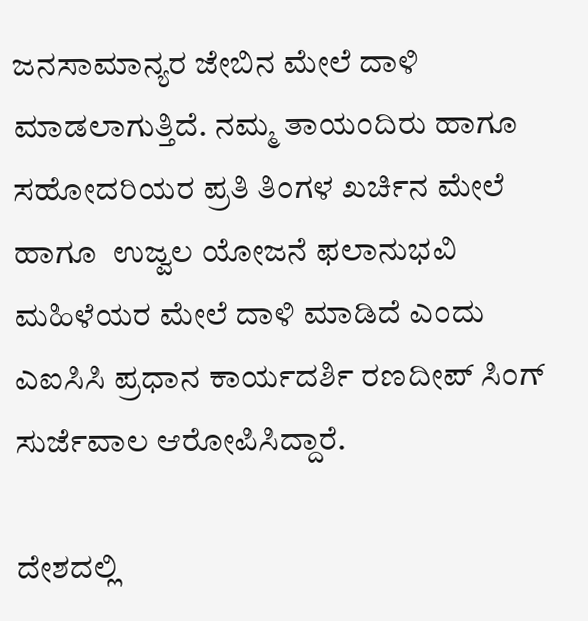ಜನಸಾಮಾನ್ಯರ ಜೇಬಿನ ಮೇಲೆ ದಾಳಿ ಮಾಡಲಾಗುತ್ತಿದೆ. ನಮ್ಮ ತಾಯಂದಿರು ಹಾಗೂ ಸಹೋದರಿಯರ ಪ್ರತಿ ತಿಂಗಳ ಖರ್ಚಿನ ಮೇಲೆ  ಹಾಗೂ  ಉಜ್ವಲ ಯೋಜನೆ ಫಲಾನುಭವಿ ಮಹಿಳೆಯರ ಮೇಲೆ ದಾಳಿ ಮಾಡಿದೆ ಎಂದು ಎಐಸಿಸಿ ಪ್ರಧಾನ ಕಾರ್ಯದರ್ಶಿ ರಣದೀಪ್ ಸಿಂಗ್ ಸುರ್ಜೆವಾಲ‌ ಆರೋಪಿಸಿದ್ದಾರೆ.

ದೇಶದಲ್ಲಿ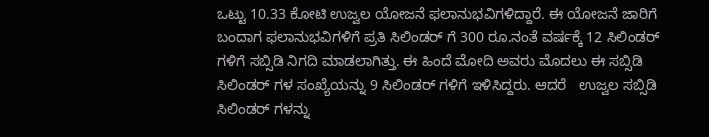ಒಟ್ಟು 10.33 ಕೋಟಿ ಉಜ್ವಲ ಯೋಜನೆ ಫಲಾನುಭವಿಗಳಿದ್ದಾರೆ. ಈ ಯೋಜನೆ ಜಾರಿಗೆ ಬಂದಾಗ ಫಲಾನುಭವಿಗಳಿಗೆ ಪ್ರತಿ ಸಿಲಿಂಡರ್ ಗೆ 300 ರೂ.ನಂತೆ ವರ್ಷಕ್ಕೆ 12 ಸಿಲಿಂಡರ್ ಗಳಿಗೆ ಸಬ್ಸಿಡಿ ನಿಗದಿ ಮಾಡಲಾಗಿತ್ತು. ಈ ಹಿಂದೆ ಮೋದಿ ಅವರು ಮೊದಲು ಈ ಸಬ್ಸಿಡಿ ಸಿಲಿಂಡರ್ ಗಳ ಸಂಖ್ಯೆಯನ್ನು 9 ಸಿಲಿಂಡರ್ ಗಳಿಗೆ ಇಳಿಸಿದ್ದರು. ಆದರೆ   ಉಜ್ವಲ ಸಬ್ಸಿಡಿ ಸಿಲಿಂಡರ್ ಗಳನ್ನು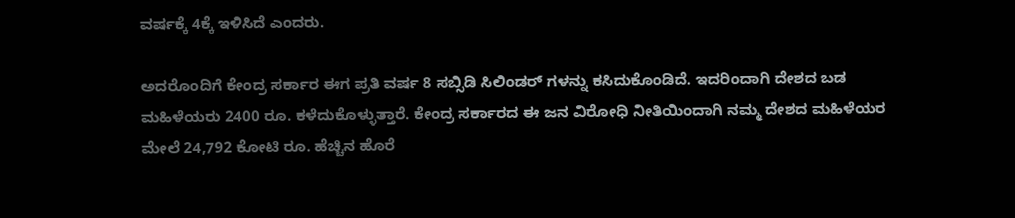ವರ್ಷಕ್ಕೆ 4ಕ್ಕೆ ಇಳಿಸಿದೆ ಎಂದರು.

ಅದರೊಂದಿಗೆ ಕೇಂದ್ರ ಸರ್ಕಾರ ಈಗ ಪ್ರತಿ ವರ್ಷ 8 ಸಬ್ಸಿಡಿ ಸಿಲಿಂಡರ್ ಗಳನ್ನು ಕಸಿದುಕೊಂಡಿದೆ. ಇದರಿಂದಾಗಿ ದೇಶದ ಬಡ ಮಹಿಳೆಯರು 2400 ರೂ. ಕಳೆದುಕೊಳ್ಳುತ್ತಾರೆ. ಕೇಂದ್ರ ಸರ್ಕಾರದ ಈ ಜನ ವಿರೋಧಿ ನೀತಿಯಿಂದಾಗಿ ನಮ್ಮ ದೇಶದ ಮಹಿಳೆಯರ ಮೇಲೆ 24,792 ಕೋಟಿ ರೂ. ಹೆಚ್ಚಿನ ಹೊರೆ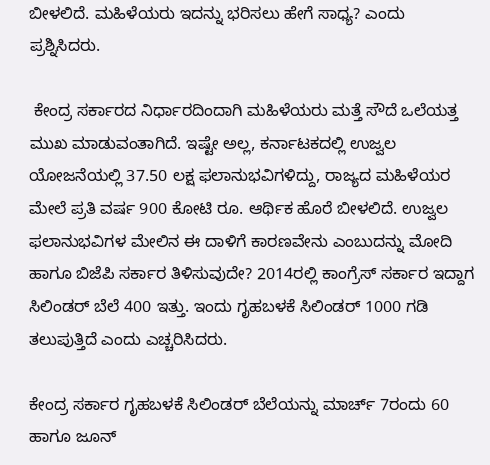ಬೀಳಲಿದೆ. ಮಹಿಳೆಯರು ಇದನ್ನು ಭರಿಸಲು ಹೇಗೆ ಸಾಧ್ಯ? ಎಂದು ಪ್ರಶ್ನಿಸಿದರು.

 ಕೇಂದ್ರ ಸರ್ಕಾರದ ನಿರ್ಧಾರದಿಂದಾಗಿ ಮಹಿಳೆಯರು ಮತ್ತೆ ಸೌದೆ ಒಲೆಯತ್ತ ಮುಖ ಮಾಡುವಂತಾಗಿದೆ. ಇಷ್ಟೇ ಅಲ್ಲ, ಕರ್ನಾಟಕದಲ್ಲಿ ಉಜ್ವಲ ಯೋಜನೆಯಲ್ಲಿ 37.50 ಲಕ್ಷ ಫಲಾನುಭವಿಗಳಿದ್ದು, ರಾಜ್ಯದ ಮಹಿಳೆಯರ ಮೇಲೆ ಪ್ರತಿ ವರ್ಷ 900 ಕೋಟಿ ರೂ. ಆರ್ಥಿಕ ಹೊರೆ ಬೀಳಲಿದೆ. ಉಜ್ವಲ ಫಲಾನುಭವಿಗಳ ಮೇಲಿನ ಈ ದಾಳಿಗೆ ಕಾರಣವೇನು ಎಂಬುದನ್ನು ಮೋದಿ ಹಾಗೂ ಬಿಜೆಪಿ ಸರ್ಕಾರ ತಿಳಿಸುವುದೇ? 2014ರಲ್ಲಿ ಕಾಂಗ್ರೆಸ್ ಸರ್ಕಾರ ಇದ್ದಾಗ ಸಿಲಿಂಡರ್ ಬೆಲೆ 400 ಇತ್ತು. ಇಂದು ಗೃಹಬಳಕೆ ಸಿಲಿಂಡರ್ 1000 ಗಡಿ ತಲುಪುತ್ತಿದೆ ಎಂದು ಎಚ್ಚರಿಸಿದರು.

ಕೇಂದ್ರ ಸರ್ಕಾರ ಗೃಹಬಳಕೆ ಸಿಲಿಂಡರ್ ಬೆಲೆಯನ್ನು ಮಾರ್ಚ್ 7ರಂದು 60 ಹಾಗೂ ಜೂನ್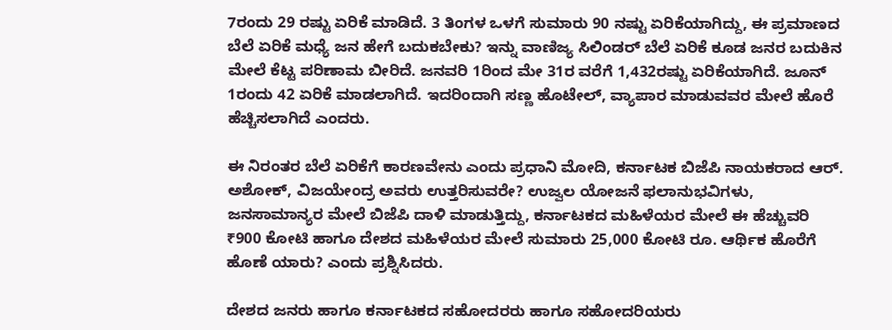7ರಂದು 29 ರಷ್ಟು ಏರಿಕೆ ಮಾಡಿದೆ. 3 ತಿಂಗಳ ಒಳಗೆ ಸುಮಾರು 90 ನಷ್ಟು ಏರಿಕೆಯಾಗಿದ್ದು, ಈ ಪ್ರಮಾಣದ ಬೆಲೆ ಏರಿಕೆ ಮಧ್ಯೆ ಜನ ಹೇಗೆ ಬದುಕಬೇಕು? ಇನ್ನು ವಾಣಿಜ್ಯ ಸಿಲಿಂಡರ್ ಬೆಲೆ ಏರಿಕೆ ಕೂಡ ಜನರ ಬದುಕಿನ ಮೇಲೆ ಕೆಟ್ಟ ಪರಿಣಾಮ ಬೀರಿದೆ. ಜನವರಿ 1ರಿಂದ ಮೇ 31ರ ವರೆಗೆ 1,432ರಷ್ಟು ಏರಿಕೆಯಾಗಿದೆ. ಜೂನ್ 1ರಂದು 42 ಏರಿಕೆ ಮಾಡಲಾಗಿದೆ. ಇದರಿಂದಾಗಿ ಸಣ್ಣ ಹೊಟೇಲ್, ವ್ಯಾಪಾರ ಮಾಡುವವರ ಮೇಲೆ ಹೊರೆ ಹೆಚ್ಚಿಸಲಾಗಿದೆ ಎಂದರು.

ಈ ನಿರಂತರ ಬೆಲೆ ಏರಿಕೆಗೆ ಕಾರಣವೇನು ಎಂದು ಪ್ರಧಾನಿ ಮೋದಿ, ಕರ್ನಾಟಕ ಬಿಜೆಪಿ ನಾಯಕರಾದ ಆರ್. ಅಶೋಕ್, ವಿಜಯೇಂದ್ರ ಅವರು ಉತ್ತರಿಸುವರೇ? ಉಜ್ವಲ ಯೋಜನೆ ಫಲಾನುಭವಿಗಳು, ಜನಸಾಮಾನ್ಯರ ಮೇಲೆ ಬಿಜೆಪಿ ದಾಳಿ ಮಾಡುತ್ತಿದ್ದು, ಕರ್ನಾಟಕದ ಮಹಿಳೆಯರ ಮೇಲೆ ಈ ಹೆಚ್ಚುವರಿ ₹900 ಕೋಟಿ ಹಾಗೂ ದೇಶದ ಮಹಿಳೆಯರ ಮೇಲೆ ಸುಮಾರು 25,000 ಕೋಟಿ ರೂ. ಆರ್ಥಿಕ ಹೊರೆಗೆ ಹೊಣೆ ಯಾರು? ಎಂದು ಪ್ರಶ್ನಿಸಿದರು.

ದೇಶದ ಜನರು ಹಾಗೂ ಕರ್ನಾಟಕದ ಸಹೋದರರು ಹಾಗೂ ಸಹೋದರಿಯರು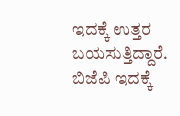ಇದಕ್ಕೆ ಉತ್ತರ ಬಯಸುತ್ತಿದ್ದಾರೆ. ಬಿಜೆಪಿ ಇದಕ್ಕೆ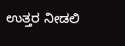ಉತ್ತರ ನೀಡಲಿ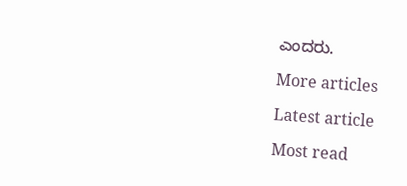ಎಂದರು.

More articles

Latest article

Most read